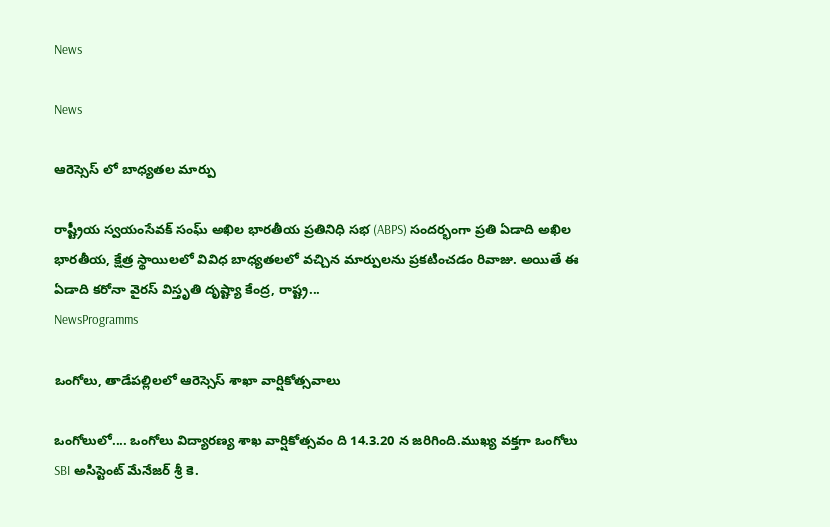News

News

ఆరెస్సెస్ లో బాధ్యతల మార్పు

రాష్ట్రీయ స్వయంసేవక్ సంఘ్ అఖిల భారతీయ ప్రతినిధి సభ (ABPS) సందర్భంగా ప్రతి ఏడాది అఖిల భారతీయ, క్షేత్ర స్థాయిలలో వివిధ బాధ్యతలలో వచ్చిన మార్పులను ప్రకటించడం రివాజు. అయితే ఈ ఏడాది కరోనా వైరస్ విస్తృతి దృష్ట్యా కేంద్ర, రాష్ట్ర...
NewsProgramms

ఒంగోలు, తాడేపల్లిలలో ఆరెస్సెస్ శాఖా వార్షికోత్సవాలు

ఒంగోలులో.... ఒంగోలు విద్యారణ్య శాఖ వార్షికోత్సవం ది 14.3.20 న జరిగింది.ముఖ్య వక్తగా ఒంగోలు SBI అసిస్టెంట్ మేనేజర్ శ్రీ కె.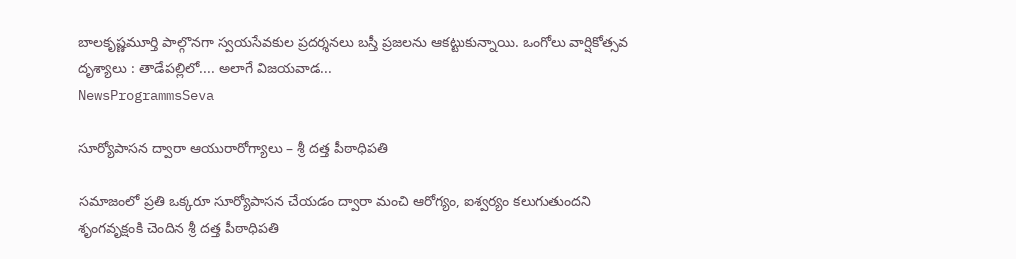బాలకృష్ణమూర్తి పాల్గొనగా స్వయసేవకుల ప్రదర్శనలు బస్తీ ప్రజలను ఆకట్టుకున్నాయి. ఒంగోలు వార్షికోత్సవ దృశ్యాలు : తాడేపల్లిలో.... అలాగే విజయవాడ...
NewsProgrammsSeva

సూర్యోపాసన ద్వారా ఆయురారోగ్యాలు – శ్రీ దత్త పీఠాధిపతి

సమాజంలో ప్రతి ఒక్కరూ సూర్యోపాసన చేయడం ద్వారా మంచి ఆరోగ్యం, ఐశ్వర్యం కలుగుతుందని శృంగవృక్షంకి చెందిన శ్రీ దత్త పీఠాధిపతి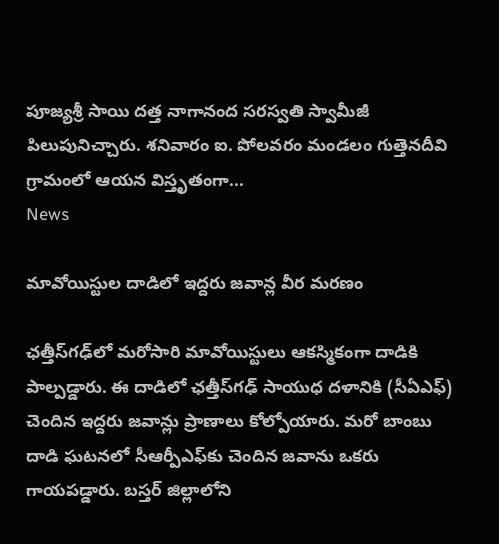పూజ్యశ్రీ సాయి దత్త నాగానంద సరస్వతి స్వామీజీ పిలుపునిచ్చారు. శనివారం ఐ. పోలవరం మండలం గుత్తెనదీవి గ్రామంలో ఆయన విస్తృతంగా...
News

మావోయిస్టుల దాడిలో ఇద్దరు జవాన్ల వీర మరణం

ఛత్తీస్‌గఢ్‌లో మరోసారి మావోయిస్టులు ఆకస్మికంగా దాడికి పాల్పడ్డారు. ఈ దాడిలో ఛత్తీస్‌గఢ్‌ సాయుధ దళానికి (సీఏఎఫ్‌) చెందిన ఇద్దరు జవాన్లు ప్రాణాలు కోల్పోయారు. మరో బాంబు దాడి ఘటనలో సీఆర్పీఎఫ్‌కు చెందిన జవాను ఒకరు గాయపడ్డారు. బస్తర్‌ జిల్లాలోని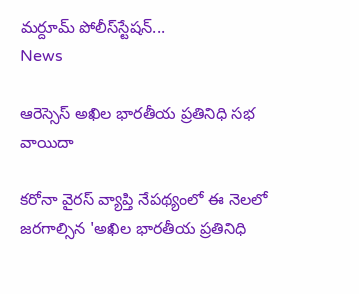మర్దూమ్‌ పోలీస్‌స్టేషన్‌...
News

ఆరెస్సెస్‌ అఖిల భారతీయ ప్రతినిధి సభ వాయిదా

కరోనా వైరస్‌ వ్యాప్తి నేపథ్యంలో ఈ నెలలో జరగాల్సిన 'అఖిల భారతీయ ప్రతినిధి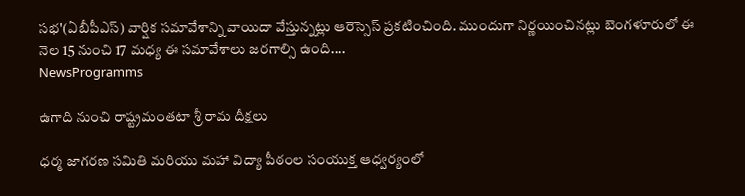సభ'(ఏబీపీఎస్‌) వార్షిక సమావేశాన్ని వాయిదా వేస్తున్నట్లు ఆరెస్సెస్‌ ప్రకటించింది. ముందుగా నిర్ణయించినట్లు బెంగళూరులో ఈ నెల 15 నుంచి 17 మధ్య ఈ సమావేశాలు జరగాల్సి ఉంది....
NewsProgramms

ఉగాది నుంచి రాష్ట్రమంతటా శ్రీ రామ దీక్షలు

ధర్మ జాగరణ సమితి మరియు మహా విద్యా పీఠంల సంయుక్త ఆధ్వర్యంలో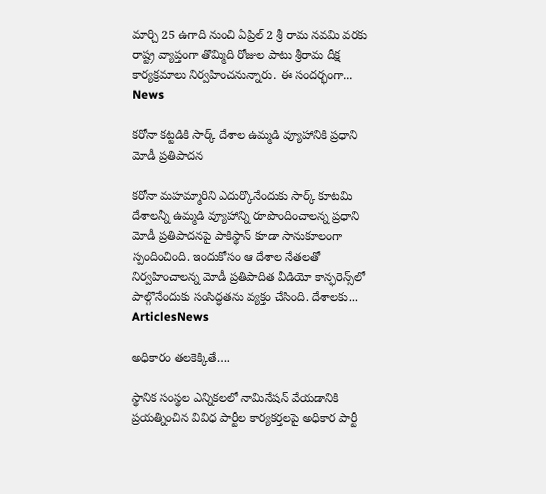మార్చి 25 ఉగాది నుంచి ఏప్రిల్ 2 శ్రీ రామ నవమి వరకు రాష్ట్ర వ్యాప్తంగా తొమ్మిది రోజుల పాటు శ్రీరామ దీక్ష కార్యక్రమాలు నిర్వహించనున్నారు. ఈ సందర్భంగా...
News

కరోనా కట్టడికి సార్క్ దేశాల ఉమ్మడి వ్యూహానికి ప్రధాని మోడీ ప్రతిపాదన

కరోనా మహమ్మారిని ఎదుర్కొనేందుకు సార్క్‌ కూటమి దేశాలన్నీ ఉమ్మడి వ్యూహాన్ని రూపొందించాలన్న ప్రధాని మోడీ ప్రతిపాదనపై పాకిస్థాన్‌ కూడా సానుకూలంగా స్పందించింది. ఇందుకోసం ఆ దేశాల నేతలతో నిర్వహించాలన్న మోడీ ప్రతిపాదిత వీడియో కాన్ఫరెన్స్‌లో పాల్గొనేందుకు సంసిద్ధతను వ్యక్తం చేసింది. దేశాలకు...
ArticlesNews

అధికారం తలకెక్కితే….

స్థానిక సంస్థల ఎన్నికలలో నామినేషన్ వేయడానికి ప్రయత్నించిన వివిధ పార్టీల కార్యకర్తలపై అధికార పార్టీ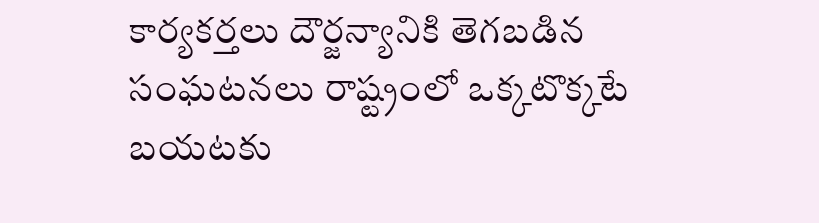కార్యకర్తలు దౌర్జన్యానికి తెగబడిన సంఘటనలు రాష్ట్రంలో ఒక్కటొక్కటే బయటకు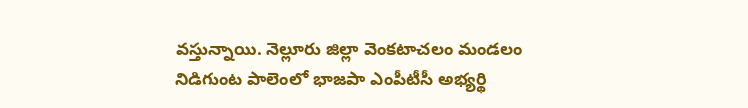వస్తున్నాయి. నెల్లూరు జిల్లా వెంకటాచలం మండలం నిడిగుంట పాలెంలో భాజపా ఎంపీటీసీ అభ్యర్థి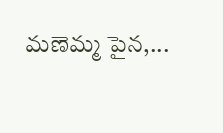మణెమ్మ పైన,...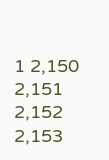1 2,150 2,151 2,152 2,153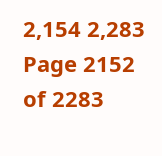2,154 2,283
Page 2152 of 2283